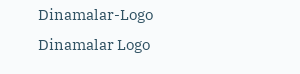Dinamalar-Logo
Dinamalar Logo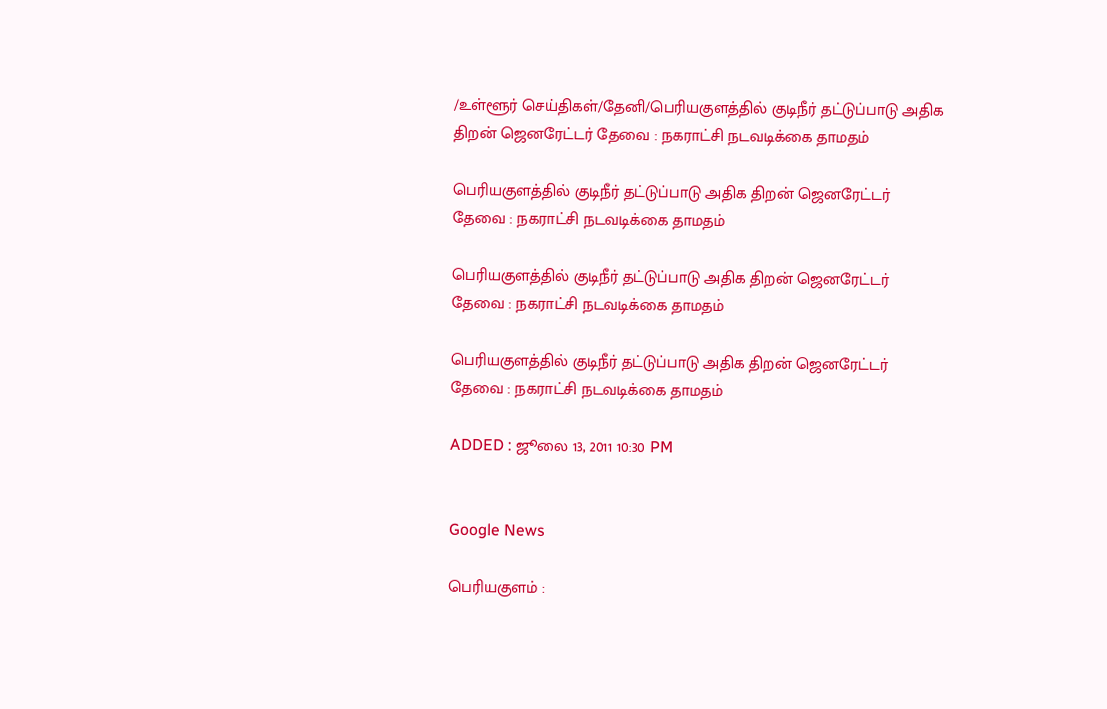/உள்ளூர் செய்திகள்/தேனி/பெரியகுளத்தில் குடிநீர் தட்டுப்பாடு அதிக திறன் ஜெனரேட்டர் தேவை : நகராட்சி நடவடிக்கை தாமதம்

பெரியகுளத்தில் குடிநீர் தட்டுப்பாடு அதிக திறன் ஜெனரேட்டர் தேவை : நகராட்சி நடவடிக்கை தாமதம்

பெரியகுளத்தில் குடிநீர் தட்டுப்பாடு அதிக திறன் ஜெனரேட்டர் தேவை : நகராட்சி நடவடிக்கை தாமதம்

பெரியகுளத்தில் குடிநீர் தட்டுப்பாடு அதிக திறன் ஜெனரேட்டர் தேவை : நகராட்சி நடவடிக்கை தாமதம்

ADDED : ஜூலை 13, 2011 10:30 PM


Google News

பெரியகுளம் :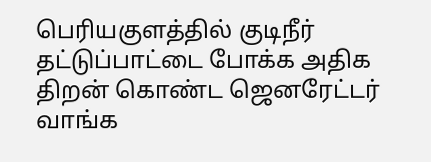பெரியகுளத்தில் குடிநீர் தட்டுப்பாட்டை போக்க அதிக திறன் கொண்ட ஜெனரேட்டர் வாங்க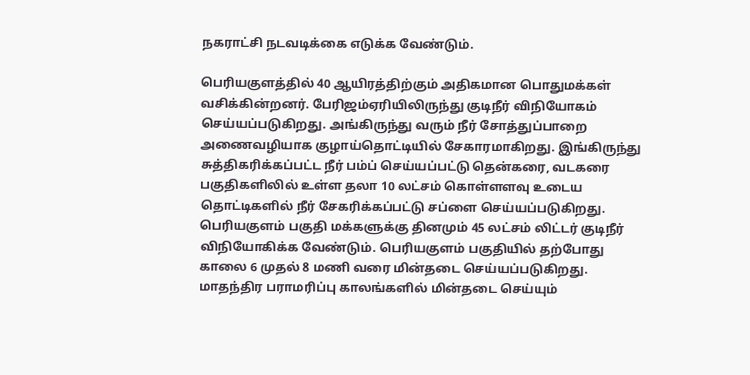நகராட்சி நடவடிக்கை எடுக்க வேண்டும்.

பெரியகுளத்தில் 40 ஆயிரத்திற்கும் அதிகமான பொதுமக்கள் வசிக்கின்றனர். பேரிஜம்ஏரியிலிருந்து குடிநீர் விநியோகம் செய்யப்படுகிறது. அங்கிருந்து வரும் நீர் சோத்துப்பாறை அணைவழியாக குழாய்தொட்டியில் சேகாரமாகிறது. இங்கிருந்து சுத்திகரிக்கப்பட்ட நீர் பம்ப் செய்யப்பட்டு தென்கரை, வடகரை பகுதிகளிலில் உள்ள தலா 10 லட்சம் கொள்ளளவு உடைய தொட்டிகளில் நீர் சேகரிக்கப்பட்டு சப்ளை செய்யப்படுகிறது. பெரியகுளம் பகுதி மக்களுக்கு தினமும் 45 லட்சம் லிட்டர் குடிநீர் விநியோகிக்க வேண்டும். பெரியகுளம் பகுதியில் தற்போது காலை 6 முதல் 8 மணி வரை மின்தடை செய்யப்படுகிறது. மாதந்திர பராமரிப்பு காலங்களில் மின்தடை செய்யும்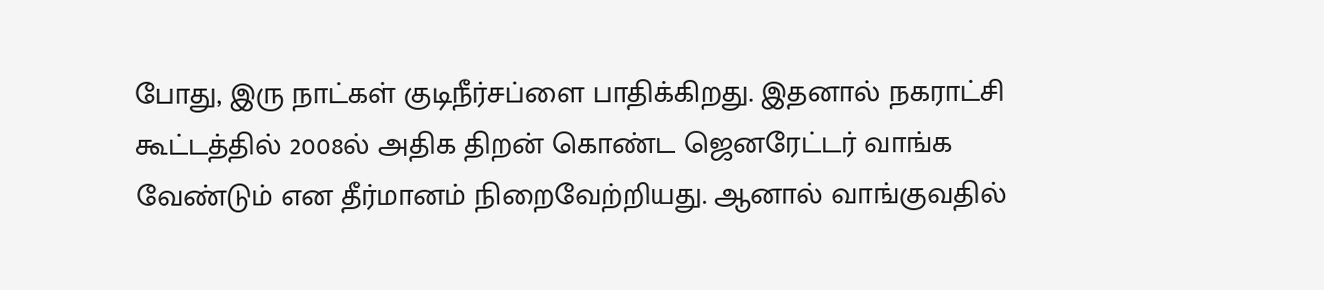போது, இரு நாட்கள் குடிநீர்சப்ளை பாதிக்கிறது. இதனால் நகராட்சி கூட்டத்தில் 2008ல் அதிக திறன் கொண்ட ஜெனரேட்டர் வாங்க வேண்டும் என தீர்மானம் நிறைவேற்றியது. ஆனால் வாங்குவதில்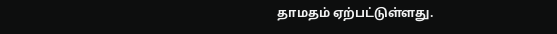தாமதம் ஏற்பட்டுள்ளது.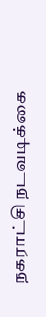நகராட்சி நடவடிக்கை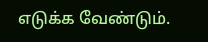எடுக்க வேண்டும்.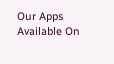Our Apps Available On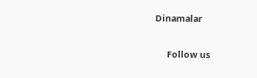Dinamalar

      Follow us